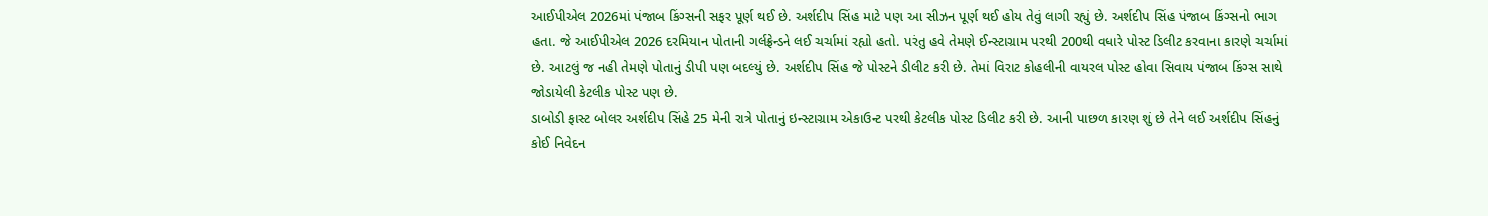આઈપીએલ 2026માં પંજાબ કિંગ્સની સફર પૂર્ણ થઈ છે. અર્શદીપ સિંહ માટે પણ આ સીઝન પૂર્ણ થઈ હોય તેવું લાગી રહ્યું છે. અર્શદીપ સિંહ પંજાબ કિંગ્સનો ભાગ હતા. જે આઈપીએલ 2026 દરમિયાન પોતાની ગર્લફ્રેન્ડને લઈ ચર્ચામાં રહ્યો હતો. પરંતુ હવે તેમણે ઈન્સ્ટાગ્રામ પરથી 200થી વધારે પોસ્ટ ડિલીટ કરવાના કારણે ચર્ચામાં છે. આટલું જ નહી તેમણે પોતાનું ડીપી પણ બદલ્યું છે. અર્શદીપ સિંહ જે પોસ્ટને ડીલીટ કરી છે. તેમાં વિરાટ કોહલીની વાયરલ પોસ્ટ હોવા સિવાય પંજાબ કિંગ્સ સાથે જોડાયેલી કેટલીક પોસ્ટ પણ છે.
ડાબોડી ફાસ્ટ બોલર અર્શદીપ સિંહે 25 મેની રાત્રે પોતાનું ઇન્સ્ટાગ્રામ એકાઉન્ટ પરથી કેટલીક પોસ્ટ ડિલીટ કરી છે. આની પાછળ કારણ શું છે તેને લઈ અર્શદીપ સિંહનું કોઈ નિવેદન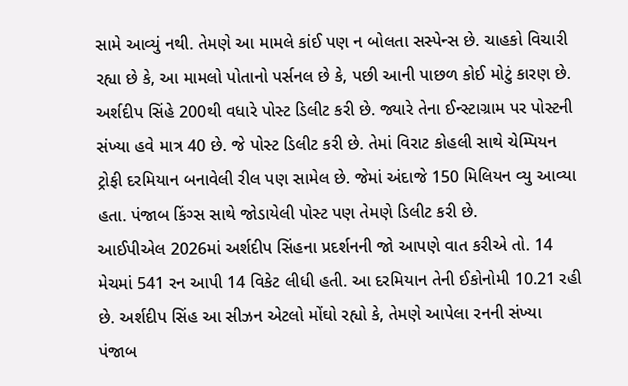સામે આવ્યું નથી. તેમણે આ મામલે કાંઈ પણ ન બોલતા સસ્પેન્સ છે. ચાહકો વિચારી રહ્યા છે કે, આ મામલો પોતાનો પર્સનલ છે કે, પછી આની પાછળ કોઈ મોટું કારણ છે.
અર્શદીપ સિંહે 200થી વધારે પોસ્ટ ડિલીટ કરી છે. જ્યારે તેના ઈન્સ્ટાગ્રામ પર પોસ્ટની સંખ્યા હવે માત્ર 40 છે. જે પોસ્ટ ડિલીટ કરી છે. તેમાં વિરાટ કોહલી સાથે ચેમ્પિયન ટ્રોફી દરમિયાન બનાવેલી રીલ પણ સામેલ છે. જેમાં અંદાજે 150 મિલિયન વ્યુ આવ્યા હતા. પંજાબ કિંગ્સ સાથે જોડાયેલી પોસ્ટ પણ તેમણે ડિલીટ કરી છે.
આઈપીએલ 2026માં અર્શદીપ સિંહના પ્રદર્શનની જો આપણે વાત કરીએ તો. 14 મેચમાં 541 રન આપી 14 વિકેટ લીધી હતી. આ દરમિયાન તેની ઈકોનોમી 10.21 રહી છે. અર્શદીપ સિંહ આ સીઝન એટલો મોંઘો રહ્યો કે, તેમણે આપેલા રનની સંખ્યા પંજાબ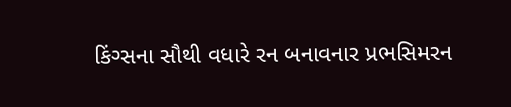કિંગ્સના સૌથી વધારે રન બનાવનાર પ્રભસિમરન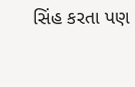સિંહ કરતા પણ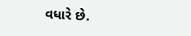વધારે છે.